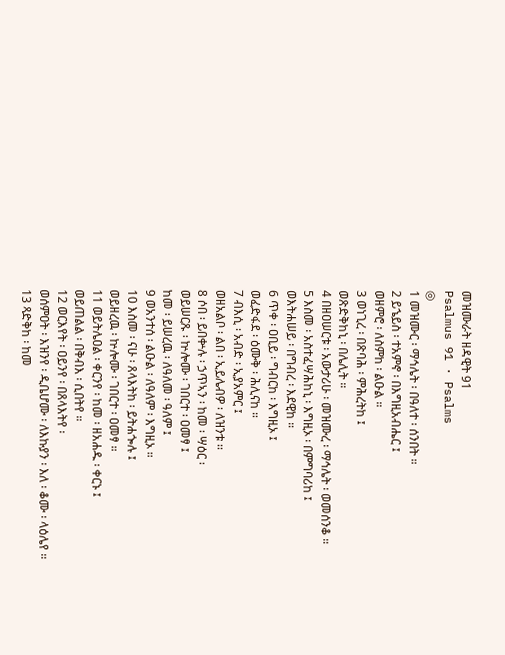መዝሙራት ዘዳዊት 91
Psalmus 91 · Psalms
◎
1 መዝሙር ፡ ማኅሌት ፡ በዓለተ ፡ ሰንበት ።
2 ይኄይስ ፡ ተአምኖ ፡ በእግዚአብሔር ፤
ወዘምሮ ፡ ለስምከ ፡ ልዑል ።
3 ወነጊረ ፡ በጽባሕ ፡ ምሕረትከ ፤
ወጽድቅከኒ ፡ በሌሊት ።
4 በዘዐሠርቱ ፡ አውታሪሁ ፡ መዝሙረ ፡ ማኅሌት ፡ ወመሰንቆ ።
5 እስመ ፡ አስተፈሣሕከኒ ፡ እግዚኦ ፡ በምግባሪከ ፤
ወእትሐሠይ ፡ በግብረ ፡ እደዊከ ።
6 ጥቀ ፡ ዐቢይ ፡ ግብርከ ፡ እግዚኦ ፤
ወፈድፋደ ፡ ዕሙቅ ፡ ሕሊናከ ።
7 ብእሲ ፡ አብድ ፡ ኢያአምር ፤
ወዘአልቦ ፡ ልበ ፡ ኢይሌብዎ ፡ ለዝንቱ ፡፡
8 ሶበ ፡ ይበቍሉ ፡ ኃጥኣን ፡ ከመ ፡ ሣዕር ፡
ወይሠርጹ ፡ ኵሎሙ ፡ ገበርተ ፡ ዐመፃ ፤
ከመ ፡ ይሠረዉ ፡ ለዓለመ ፡ ዓለም ፤
9 ወአንተሰ ፡ ልዑል ፡ ለዓለም ፡ እግዚኦ ።
10 እስመ ፡ ናሁ ፡ ጸላእትከ ፡ ይትሐጐሉ ፤
ወይዘረዉ ፡ ኵሎሙ ፡ ገበርተ ፡ ዐመፃ ።
11 ወይትሌዐል ፡ ቀርንየ ፡ ከመ ፡ ዘአሐዱ ፡ ቀርኑ ፤
ወይጠልል ፡ በቅብእ ፡ ሲበትየ ።
12 ወርእየት ፡ ዐይንየ ፡ በጸላእትየ ፡
ወሰምዐት ፡ እዝንየ ፡ ዲቤሆሙ ፡ ለእኩያን ፡ እለ ፡ ቆሙ ፡ ላዕሌየ ።
13 ጻድቅከ ፡ ከመ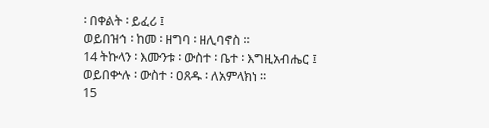፡ በቀልት ፡ ይፈሪ ፤
ወይበዝኅ ፡ ከመ ፡ ዘግባ ፡ ዘሊባኖስ ።
14 ትኩላን ፡ እሙንቱ ፡ ውስተ ፡ ቤተ ፡ እግዚአብሔር ፤
ወይበቍሉ ፡ ውስተ ፡ ዐጸዱ ፡ ለአምላክነ ።
15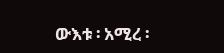ውእቱ ፡ አሚረ ፡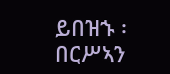ይበዝኁ ፡ በርሥኣን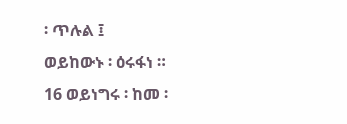፡ ጥሉል ፤
ወይከውኑ ፡ ዕሩፋነ ።
16 ወይነግሩ ፡ ከመ ፡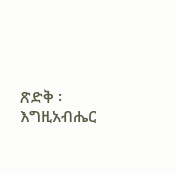ጽድቅ ፡ እግዚአብሔር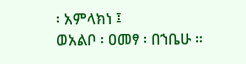፡ አምላክነ ፤
ወአልቦ ፡ ዐመፃ ፡ በኀቤሁ ።